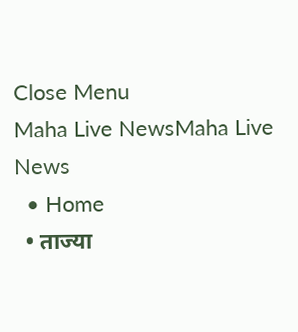Close Menu
Maha Live NewsMaha Live News
  • Home
  • ताज्या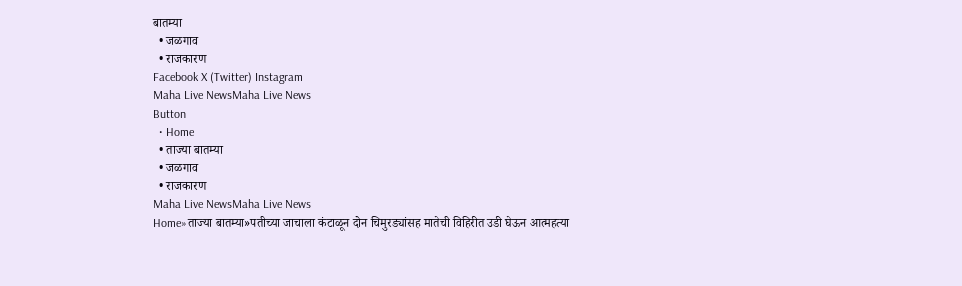बातम्या
  • जळगाव
  • राजकारण
Facebook X (Twitter) Instagram
Maha Live NewsMaha Live News
Button
  • Home
  • ताज्या बातम्या
  • जळगाव
  • राजकारण
Maha Live NewsMaha Live News
Home»ताज्या बातम्या»पतीच्या जाचाला कंटाळून दोन चिमुरड्यांसह मातेची विहिरीत उडी घेऊन आत्महत्या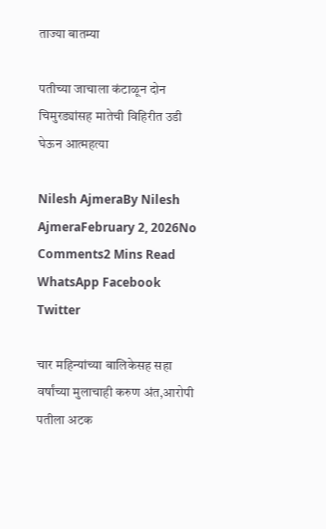ताज्या बातम्या

पतीच्या जाचाला कंटाळून दोन चिमुरड्यांसह मातेची विहिरीत उडी घेऊन आत्महत्या

Nilesh AjmeraBy Nilesh AjmeraFebruary 2, 2026No Comments2 Mins Read
WhatsApp Facebook Twitter

चार महिन्यांच्या बालिकेसह सहा वर्षांच्या मुलाचाही करुण अंत,आरोपी पतीला अटक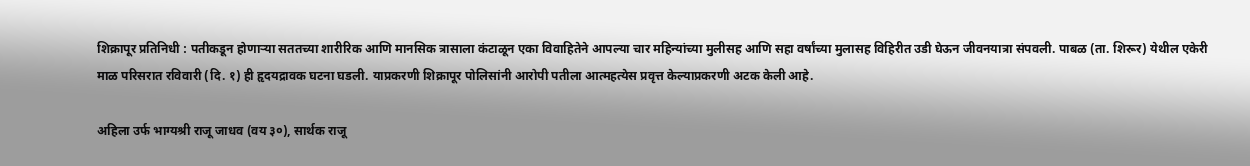शिक्रापूर प्रतिनिधी : पतीकडून होणाऱ्या सततच्या शारीरिक आणि मानसिक त्रासाला कंटाळून एका विवाहितेने आपल्या चार महिन्यांच्या मुलीसह आणि सहा वर्षांच्या मुलासह विहिरीत उडी घेऊन जीवनयात्रा संपवली. पाबळ (ता. शिरूर) येथील एकेरी माळ परिसरात रविवारी (दि. १) ही हृदयद्रावक घटना घडली. याप्रकरणी शिक्रापूर पोलिसांनी आरोपी पतीला आत्महत्येस प्रवृत्त केल्याप्रकरणी अटक केली आहे.

अहिला उर्फ भाग्यश्री राजू जाधव (वय ३०), सार्थक राजू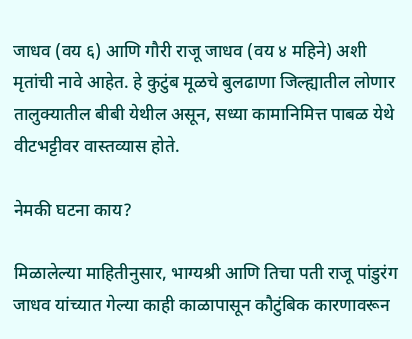जाधव (वय ६) आणि गौरी राजू जाधव (वय ४ महिने) अशी मृतांची नावे आहेत. हे कुटुंब मूळचे बुलढाणा जिल्ह्यातील लोणार तालुक्यातील बीबी येथील असून, सध्या कामानिमित्त पाबळ येथे वीटभट्टीवर वास्तव्यास होते.

नेमकी घटना काय?

मिळालेल्या माहितीनुसार, भाग्यश्री आणि तिचा पती राजू पांडुरंग जाधव यांच्यात गेल्या काही काळापासून कौटुंबिक कारणावरून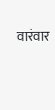वारंवार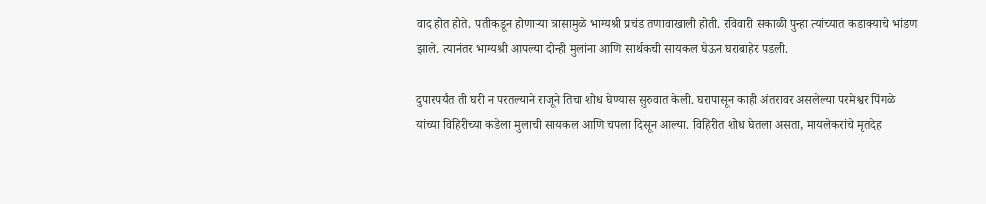वाद होत होते. पतीकडून होणाऱ्या त्रासामुळे भाग्यश्री प्रचंड तणावाखाली होती. रविवारी सकाळी पुन्हा त्यांच्यात कडाक्याचे भांडण झाले. त्यानंतर भाग्यश्री आपल्या दोन्ही मुलांना आणि सार्थकची सायकल घेऊन घराबाहेर पडली.

दुपारपर्यंत ती घरी न परतल्याने राजूने तिचा शोध घेण्यास सुरुवात केली. घरापासून काही अंतरावर असलेल्या परमेश्वर पिंगळे यांच्या विहिरीच्या कडेला मुलाची सायकल आणि चपला दिसून आल्या. विहिरीत शोध घेतला असता, मायलेकरांचे मृतदेह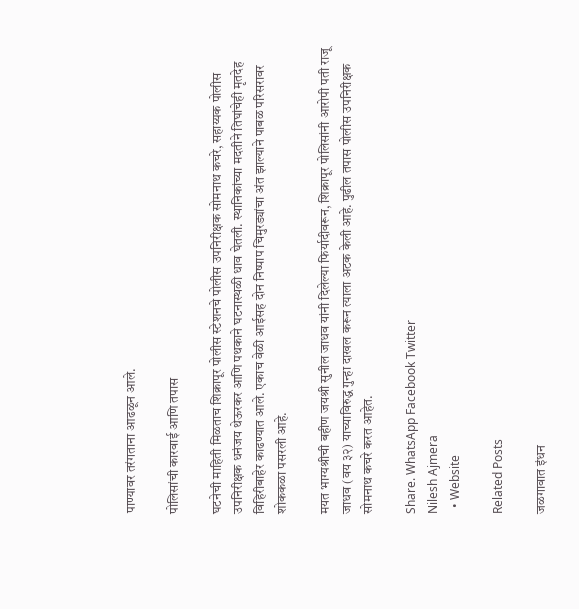पाण्यावर तरंगताना आढळून आले.

पोलिसांची कारवाई आणि तपास

घटनेची माहिती मिळताच शिक्रापूर पोलीस स्टेशनचे पोलीस उपनिरीक्षक सोमनाथ कचरे, सहाय्यक पोलीस उपनिरीक्षक धनंजय थेऊरकर आणि पथकाने घटनास्थळी धाव घेतली. स्थानिकांच्या मदतीने तिघांचेही मृतदेह विहिरीबाहेर काढण्यात आले. एकाच वेळी आईसह दोन निष्पाप चिमुरड्यांचा अंत झाल्याने पाबळ परिसरावर शोककळा पसरली आहे.

मयत भाग्यश्रीची बहीण जयश्री सुनील जाधव यांनी दिलेल्या फिर्यादीवरून, शिक्रापूर पोलिसांनी आरोपी पती राजू जाधव (वय ३२) याच्याविरुद्ध गुन्हा दाखल करून त्याला अटक केली आहे. पुढील तपास पोलीस उपनिरीक्षक सोमनाथ कचरे करत आहेत.

Share. WhatsApp Facebook Twitter
Nilesh Ajmera
  • Website

Related Posts

जळगावात इंधन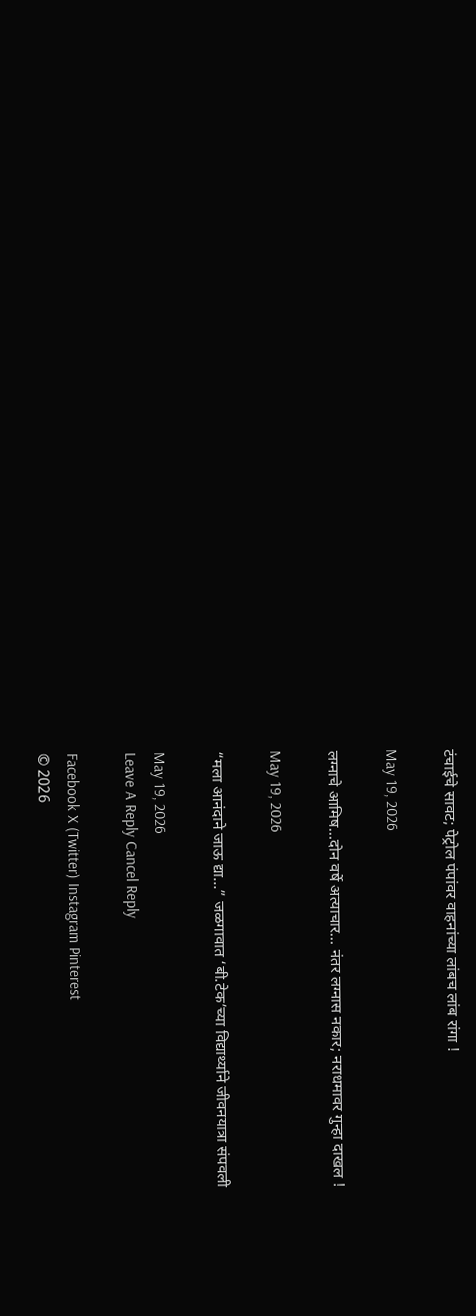टंचाईचे सावट; पेट्रोल पंपांवर वाहनांच्या लांबच लांब रांगा !

May 19, 2026

लग्नाचे आमिष…दोन वर्षे अत्याचार… नंतर लग्नास नकार; नराधमावर गुन्हा दाखल !

May 19, 2026

“मला आनंदाने जाऊ द्या…” जळगावात ‘बी.टेक’च्या विद्यार्थ्याने जीवनयात्रा संपवली

May 19, 2026
Leave A Reply Cancel Reply

Facebook X (Twitter) Instagram Pinterest
© 2026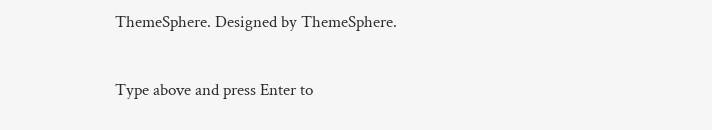ThemeSphere. Designed by ThemeSphere.

Type above and press Enter to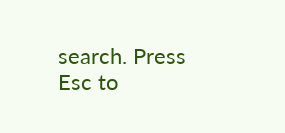search. Press Esc to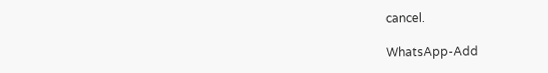cancel.

WhatsApp-Add